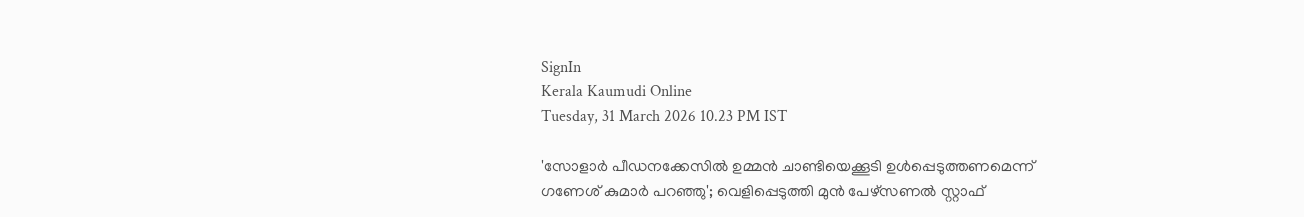SignIn
Kerala Kaumudi Online
Tuesday, 31 March 2026 10.23 PM IST

'സോളാർ പീഡനക്കേസിൽ ഉമ്മൻ ചാണ്ടിയെക്കൂടി ഉൾപ്പെടുത്തണമെന്ന് ഗണേശ് കുമാർ പറഞ്ഞു'; വെളിപ്പെടുത്തി മുൻ പേഴ്സണൽ സ്റ്റാഫ്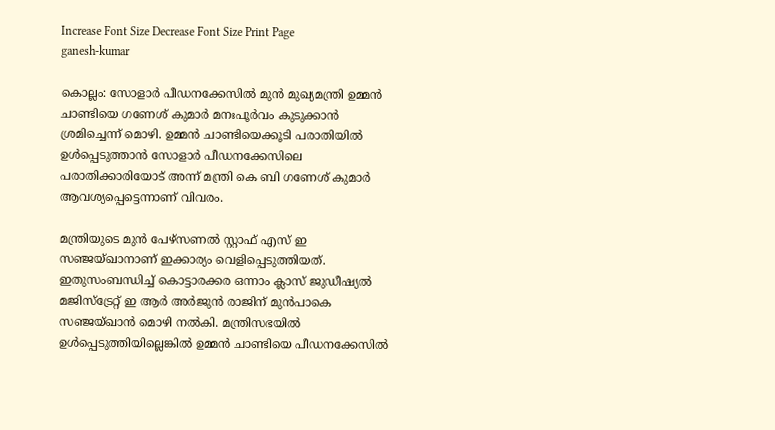Increase Font Size Decrease Font Size Print Page
ganesh-kumar

കൊല്ലം: സോളാർ പീഡനക്കേസിൽ മുൻ മുഖ്യമന്ത്രി ഉമ്മൻ ചാണ്ടിയെ ഗണേശ് കുമാർ മനഃപൂർവം കുടുക്കാൻ ശ്രമിച്ചെന്ന് മൊഴി. ഉമ്മൻ ചാണ്ടിയെക്കൂടി പരാതിയിൽ ഉൾപ്പെടുത്താൻ സോളാർ പീഡനക്കേസിലെ പരാതിക്കാരിയോട് അന്ന് മന്ത്രി കെ ബി ഗണേശ് കുമാർ ആവശ്യപ്പെട്ടെന്നാണ് വിവരം.

മന്ത്രിയുടെ മുൻ പേഴ്സണൽ സ്റ്റാഫ് എസ് ഇ സഞ്ജയ്ഖാനാണ് ഇക്കാര്യം വെളിപ്പെടുത്തിയത്. ഇതുസംബന്ധിച്ച് കൊട്ടാരക്കര ഒന്നാം ക്ലാസ് ജുഡീഷ്യൽ മജിസ്ട്രേറ്റ് ഇ ആ‌ർ അർജുൻ രാജിന് മുൻപാകെ സഞ്ജയ്ഖാൻ മൊഴി നൽകി. മന്ത്രിസഭയിൽ ഉൾപ്പെടുത്തിയില്ലെങ്കിൽ ഉമ്മൻ ചാണ്ടിയെ പീഡനക്കേസിൽ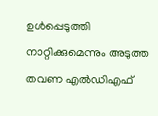ഉൾപ്പെടുത്തി നാറ്റിക്കുമെന്നും അടുത്ത തവണ എൽഡിഎഫ്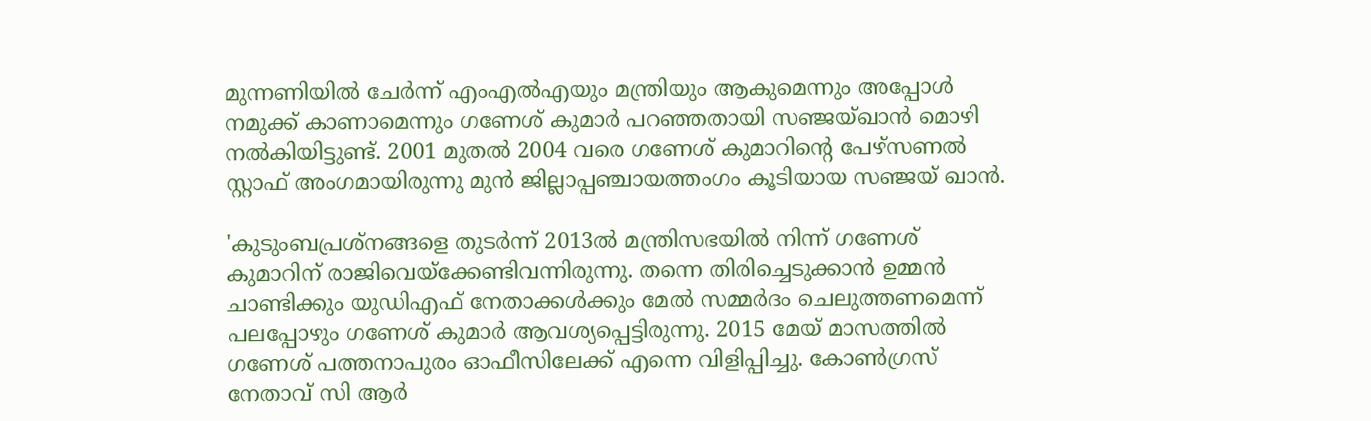മുന്നണിയിൽ ചേർന്ന് എംഎൽഎയും മന്ത്രിയും ആകുമെന്നും അപ്പോൾ നമുക്ക് കാണാമെന്നും ഗണേശ് കുമാർ പറഞ്ഞതായി സഞ്ജയ്ഖാൻ മൊഴി നൽകിയിട്ടുണ്ട്. 2001 മുതൽ 2004 വരെ ഗണേശ് കുമാറിന്റെ പേഴ്സണൽ സ്റ്റാഫ് അംഗമായിരുന്നു മുൻ ജില്ലാപ്പഞ്ചായത്തംഗം കൂടിയായ സഞ്ജയ് ഖാൻ.

'കുടുംബപ്രശ്നങ്ങളെ തുടർന്ന് 2013ൽ മന്ത്രിസഭയിൽ നിന്ന് ഗണേശ് കുമാറിന് രാജിവെയ്ക്കേണ്ടിവന്നിരുന്നു. തന്നെ തിരിച്ചെടുക്കാൻ ഉമ്മൻ ചാണ്ടിക്കും യുഡിഎഫ് നേതാക്കൾക്കും മേൽ സമ്മർദം ചെലുത്തണമെന്ന് പലപ്പോഴും ഗണേശ് കുമാർ ആവശ്യപ്പെട്ടിരുന്നു. 2015 മേയ് മാസത്തിൽ ഗണേശ് പത്തനാപുരം ഓഫീസിലേക്ക് എന്നെ വിളിപ്പിച്ചു. കോൺഗ്രസ് നേതാവ് സി ആർ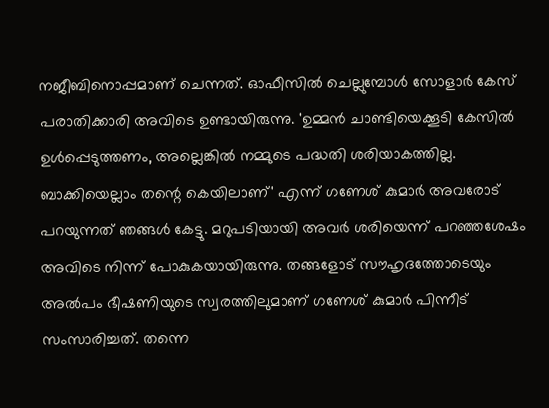നജീബിനൊപ്പമാണ് ചെന്നത്. ഓഫീസിൽ ചെല്ലുമ്പോൾ സോളാർ കേസ് പരാതിക്കാരി അവിടെ ഉണ്ടായിരുന്നു. 'ഉമ്മൻ ചാണ്ടിയെക്കൂടി കേസിൽ ഉൾപ്പെടുത്തണം, അല്ലെങ്കിൽ നമ്മുടെ പദ്ധതി ശരിയാകത്തില്ല. ബാക്കിയെല്ലാം തന്റെ കെയിലാണ്' എന്ന് ഗണേശ് കുമാർ അവരോട് പറയുന്നത് ഞങ്ങൾ കേട്ടു. മറുപടിയായി അവർ ശരിയെന്ന് പറഞ്ഞശേഷം അവിടെ നിന്ന് പോകുകയായിരുന്നു. തങ്ങളോട് സൗഹൃദത്തോടെയും അൽപം ഭീഷണിയുടെ സ്വരത്തിലുമാണ് ഗണേശ് കുമാർ പിന്നീട് സംസാരിച്ചത്. തന്നെ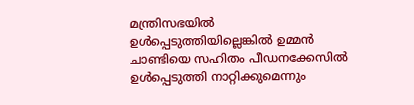മന്ത്രിസഭയിൽ ഉൾപ്പെടുത്തിയില്ലെങ്കിൽ ഉമ്മൻ ചാണ്ടിയെ സഹിതം പീഡനക്കേസിൽ ഉൾപ്പെടുത്തി നാറ്റിക്കുമെന്നും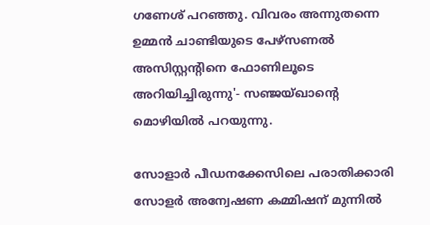ഗണേശ് പറഞ്ഞു. വിവരം അന്നുതന്നെ ഉമ്മൻ ചാണ്ടിയുടെ പേഴ്സണൽ അസിസ്റ്റന്റിനെ ഫോണിലൂടെ അറിയിച്ചിരുന്നു'- സഞ്ജയ്ഖാന്റെ മൊഴിയിൽ പറയുന്നു.

സോളാർ പീഡനക്കേസിലെ പരാതിക്കാരി സോളർ അന്വേഷണ കമ്മിഷന് മുന്നിൽ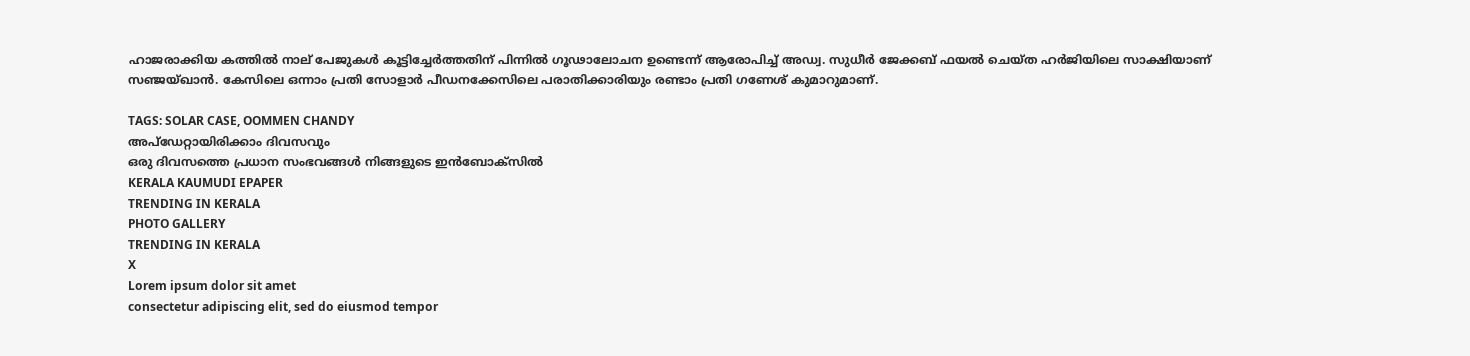ഹാജരാക്കിയ കത്തിൽ നാല് പേജുകൾ കൂട്ടിച്ചേർത്തതിന് പിന്നിൽ ഗൂഢാലോചന ഉണ്ടെന്ന് ആരോപിച്ച് അഡ്വ. സുധീർ ജേക്കബ് ഫയൽ ചെയ്ത ഹർജിയിലെ സാക്ഷിയാണ് സഞ്ജയ്ഖാൻ. കേസിലെ ഒന്നാം പ്രതി സോളാർ പീഡനക്കേസിലെ പരാതിക്കാരിയും രണ്ടാം പ്രതി ഗണേശ് കുമാറുമാണ്.

TAGS: SOLAR CASE, OOMMEN CHANDY
അപ്ഡേറ്റായിരിക്കാം ദിവസവും
ഒരു ദിവസത്തെ പ്രധാന സംഭവങ്ങൾ നിങ്ങളുടെ ഇൻബോക്സിൽ
KERALA KAUMUDI EPAPER
TRENDING IN KERALA
PHOTO GALLERY
TRENDING IN KERALA
X
Lorem ipsum dolor sit amet
consectetur adipiscing elit, sed do eiusmod tempor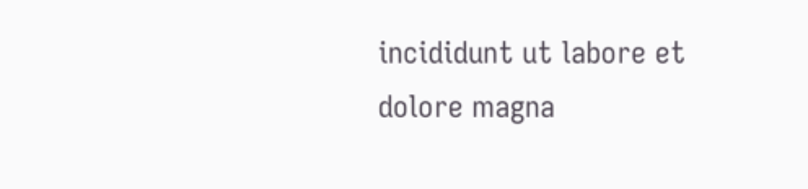incididunt ut labore et dolore magna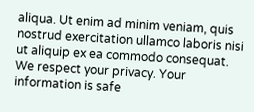aliqua. Ut enim ad minim veniam, quis nostrud exercitation ullamco laboris nisi ut aliquip ex ea commodo consequat.
We respect your privacy. Your information is safe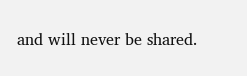and will never be shared.